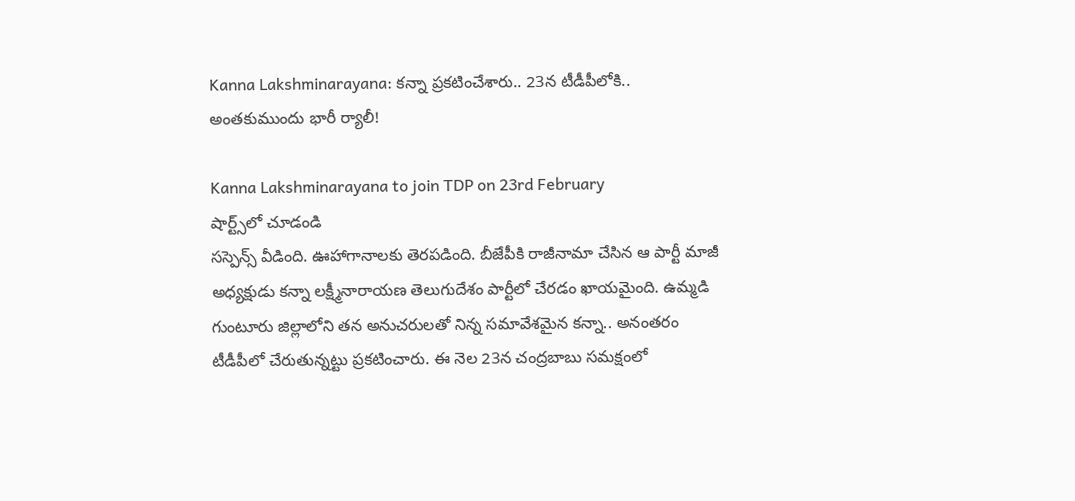Kanna Lakshminarayana: కన్నా ప్రకటించేశారు.. 23న టీడీపీలోకి.. అంతకుముందు భారీ ర్యాలీ!

Kanna Lakshminarayana to join TDP on 23rd February
షార్ట్స్‌లో చూడండి
సస్పెన్స్ వీడింది. ఊహాగానాలకు తెరపడింది. బీజేపీకి రాజీనామా చేసిన ఆ పార్టీ మాజీ అధ్యక్షుడు కన్నా లక్ష్మీనారాయణ తెలుగుదేశం పార్టీలో చేరడం ఖాయమైంది. ఉమ్మడి గుంటూరు జిల్లాలోని తన అనుచరులతో నిన్న సమావేశమైన కన్నా.. అనంతరం టీడీపీలో చేరుతున్నట్టు ప్రకటించారు. ఈ నెల 23న చంద్రబాబు సమక్షంలో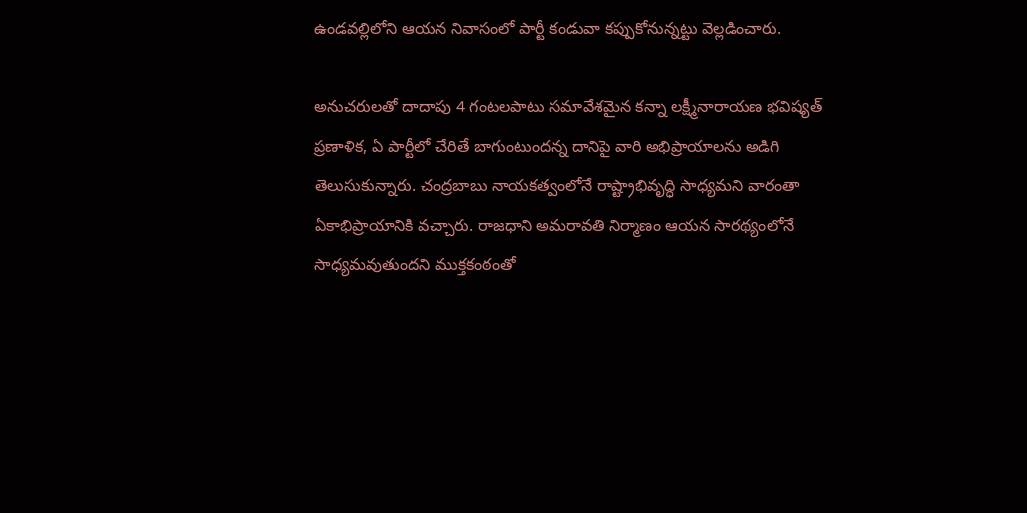ఉండవల్లిలోని ఆయన నివాసంలో పార్టీ కండువా కప్పుకోనున్నట్టు వెల్లడించారు.

అనుచరులతో దాదాపు 4 గంటలపాటు సమావేశమైన కన్నా లక్ష్మీనారాయణ భవిష్యత్ ప్రణాళిక, ఏ పార్టీలో చేరితే బాగుంటుందన్న దానిపై వారి అభిప్రాయాలను అడిగి తెలుసుకున్నారు. చంద్రబాబు నాయకత్వంలోనే రాష్ట్రాభివృద్ధి సాధ్యమని వారంతా ఏకాభిప్రాయానికి వచ్చారు. రాజధాని అమరావతి నిర్మాణం ఆయన సారథ్యంలోనే సాధ్యమవుతుందని ముక్తకంఠంతో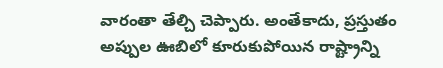వారంతా తేల్చి చెప్పారు. అంతేకాదు, ప్రస్తుతం అప్పుల ఊబిలో కూరుకుపోయిన రాష్ట్రాన్ని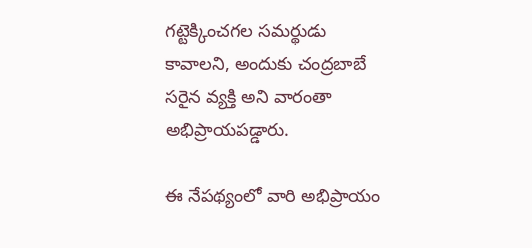గట్టెక్కించగల సమర్థుడు కావాలని, అందుకు చంద్రబాబే సరైన వ్యక్తి అని వారంతా అభిప్రాయపడ్డారు.

ఈ నేపథ్యంలో వారి అభిప్రాయం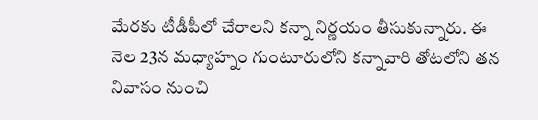మేరకు టీడీపీలో చేరాలని కన్నా నిర్ణయం తీసుకున్నారు. ఈ నెల 23న మధ్యాహ్నం గుంటూరులోని కన్నావారి తోటలోని తన నివాసం నుంచి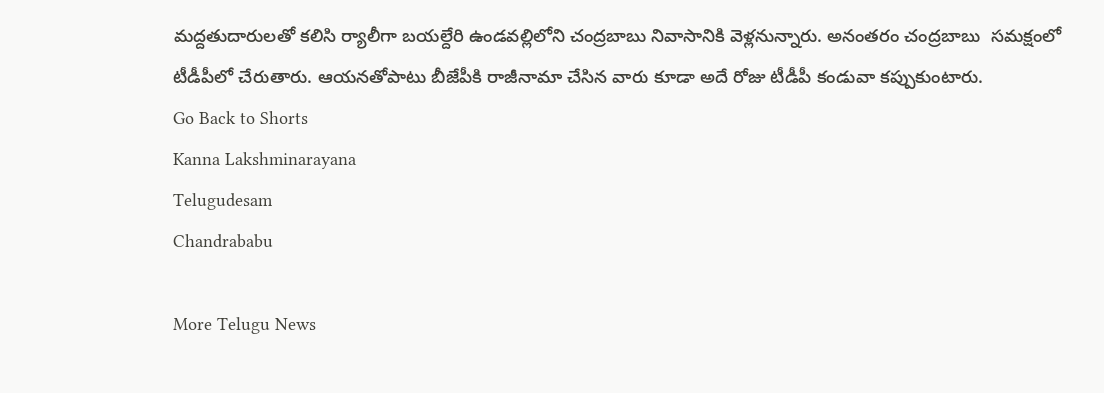మద్దతుదారులతో కలిసి ర్యాలీగా బయల్దేరి ఉండవల్లిలోని చంద్రబాబు నివాసానికి వెళ్లనున్నారు. అనంతరం చంద్రబాబు  సమక్షంలో టీడీపీలో చేరుతారు. ఆయనతోపాటు బీజేపీకి రాజీనామా చేసిన వారు కూడా అదే రోజు టీడీపీ కండువా కప్పుకుంటారు.
Go Back to Shorts
Kanna Lakshminarayana
Telugudesam
Chandrababu

More Telugu News